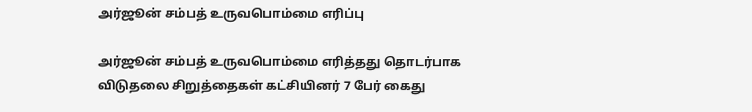அர்ஜூன் சம்பத் உருவபொம்மை எரிப்பு

அர்ஜூன் சம்பத் உருவபொம்மை எரித்தது தொடர்பாக விடுதலை சிறுத்தைகள் கட்சியினர் 7 பேர் கைது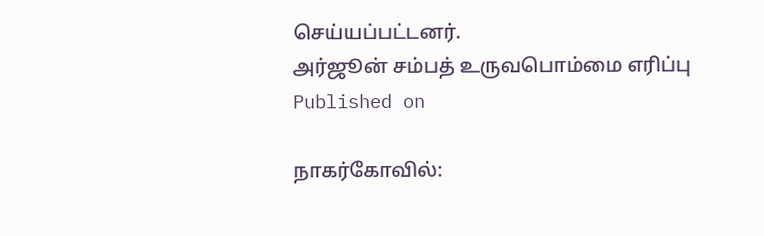செய்யப்பட்டனர்.
அர்ஜூன் சம்பத் உருவபொம்மை எரிப்பு
Published on

நாகர்கோவில்: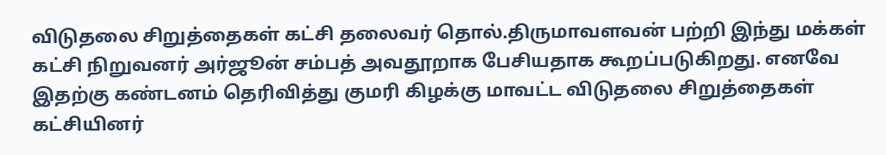விடுதலை சிறுத்தைகள் கட்சி தலைவர் தொல்.திருமாவளவன் பற்றி இந்து மக்கள் கட்சி நிறுவனர் அர்ஜூன் சம்பத் அவதூறாக பேசியதாக கூறப்படுகிறது. எனவே இதற்கு கண்டனம் தெரிவித்து குமரி கிழக்கு மாவட்ட விடுதலை சிறுத்தைகள் கட்சியினர்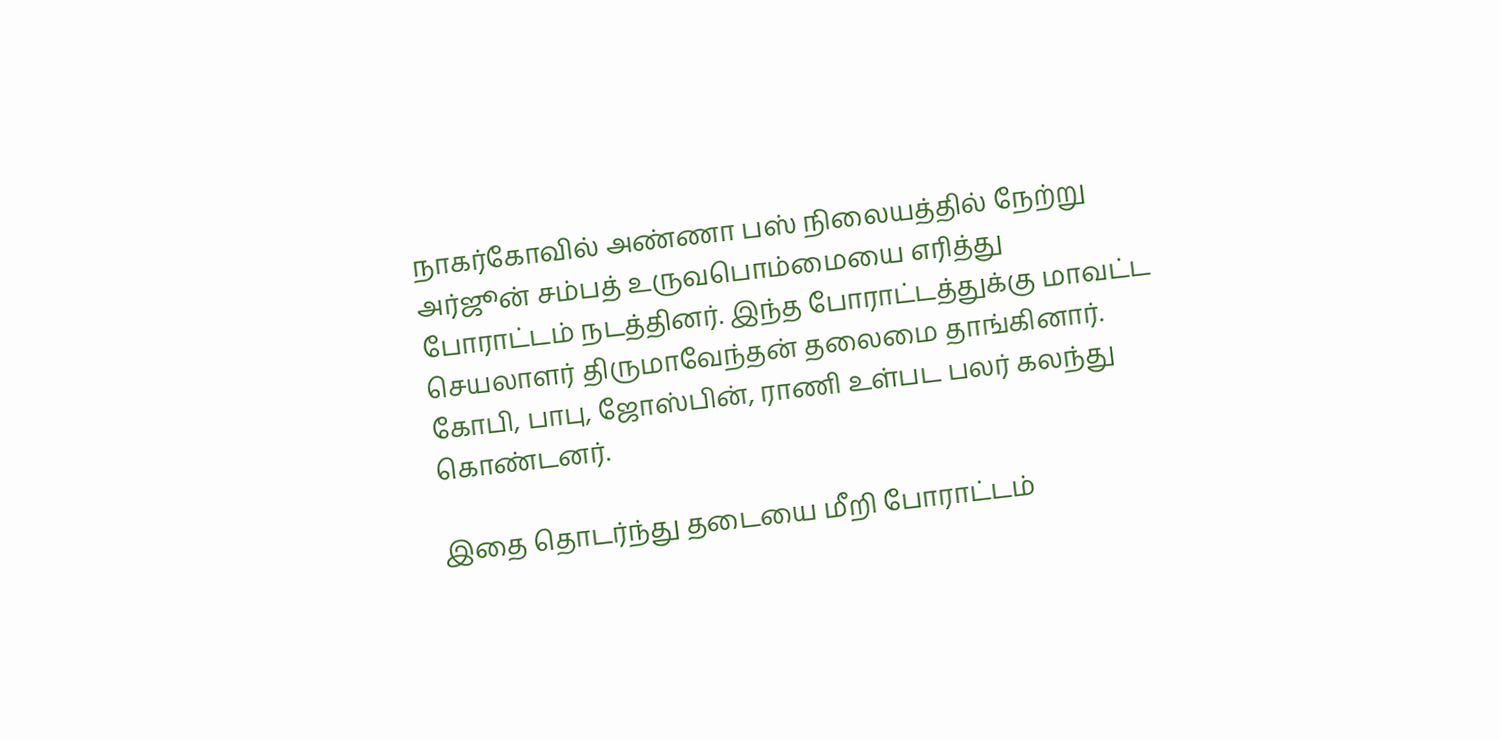நாகர்கோவில் அண்ணா பஸ் நிலையத்தில் நேற்று அர்ஜூன் சம்பத் உருவபொம்மையை எரித்து போராட்டம் நடத்தினர். இந்த போராட்டத்துக்கு மாவட்ட செயலாளர் திருமாவேந்தன் தலைமை தாங்கினார். கோபி, பாபு, ஜோஸ்பின், ராணி உள்பட பலர் கலந்து கொண்டனர்.

இதை தொடர்ந்து தடையை மீறி போராட்டம்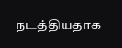நடத்தியதாக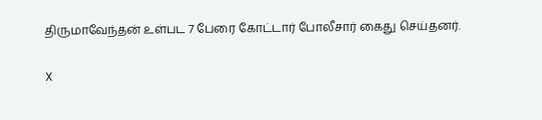திருமாவேந்தன் உள்பட 7 பேரை கோட்டார் போலீசார் கைது செய்தனர்.

X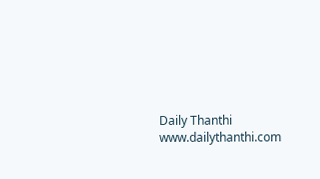Daily Thanthi
www.dailythanthi.com